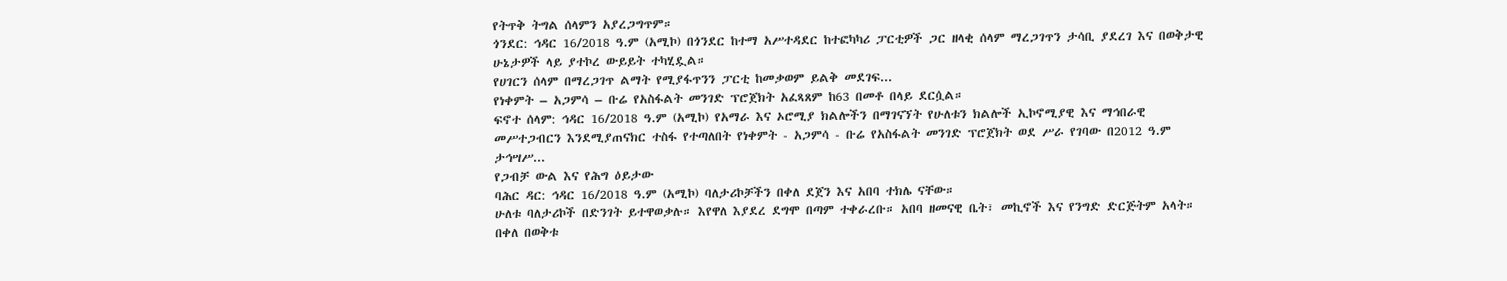የትጥቅ ትግል ሰላምን አያረጋግጥም።
ጎንደር: ኅዳር 16/2018 ዓ.ም (አሚኮ) በጎንደር ከተማ አሥተዳደር ከተፎካካሪ ፓርቲዎች ጋር ዘላቂ ሰላም ማረጋገጥን ታሳቢ ያደረገ እና በወቅታዊ ሁኔታዎች ላይ ያተኮረ ውይይት ተካሂዷል።
የሀገርን ሰላም በማረጋገጥ ልማት የሚያፋጥንን ፓርቲ ከመቃወም ይልቅ መደገፍ...
የነቀምት – አጋምሳ – ቡሬ የአስፋልት መንገድ ፕሮጀክት አፈጻጸም ከ63 በመቶ በላይ ደርሷል።
ፍኖተ ሰላም: ኅዳር 16/2018 ዓ.ም (አሚኮ) የአማራ እና ኦሮሚያ ክልሎችን በማገናኘት የሁለቱን ክልሎች ኢኮኖሚያዊ እና ማኅበራዊ መሥተጋብርን እንደሚያጠናክር ተስፋ የተጣለበት የነቀምት - አጋምሳ - ቡሬ የአስፋልት መንገድ ፕሮጀክት ወደ ሥራ የገባው በ2012 ዓ.ም ታኅሣሥ...
የጋብቻ ውል እና የሕግ ዕይታው
ባሕር ዳር: ኅዳር 16/2018 ዓ.ም (አሚኮ) ባለታሪኮቻችን በቀለ ደጀን እና አበባ ተክሌ ናቸው።
ሁለቱ ባለታሪኮች በድንገት ይተዋወቃሉ። እየዋለ እያደረ ደግሞ በጣም ተቀራረቡ። አበባ ዘመናዊ ቤት፣ መኪኖች እና የንግድ ድርጅትም አላት። በቀለ በወቅቱ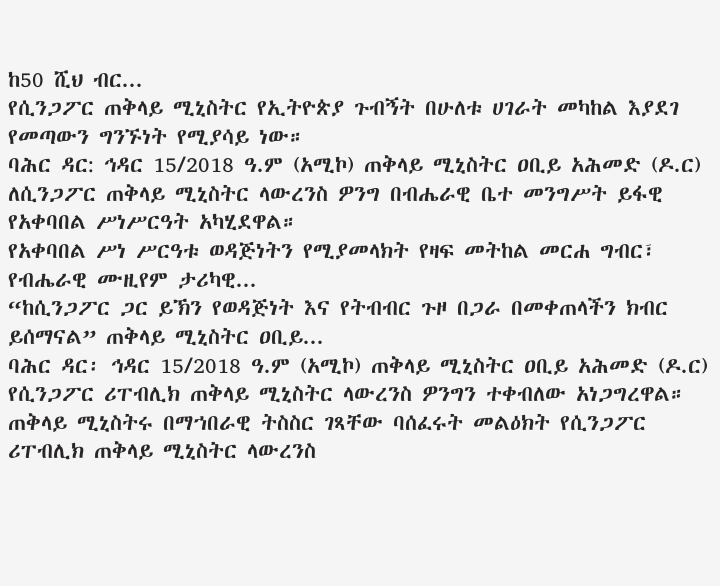ከ50 ሺህ ብር...
የሲንጋፖር ጠቅላይ ሚኒስትር የኢትዮጵያ ጉብኝት በሁለቱ ሀገራት መካከል እያደገ የመጣውን ግንኙነት የሚያሳይ ነው።
ባሕር ዳር: ኅዳር 15/2018 ዓ.ም (አሚኮ) ጠቅላይ ሚኒስትር ዐቢይ አሕመድ (ዶ.ር) ለሲንጋፖር ጠቅላይ ሚኒስትር ላውረንስ ዎንግ በብሔራዊ ቤተ መንግሥት ይፋዊ የአቀባበል ሥነሥርዓት አካሂደዋል።
የአቀባበል ሥነ ሥርዓቱ ወዳጅነትን የሚያመላክት የዛፍ መትከል መርሐ ግብር፣ የብሔራዊ ሙዚየም ታሪካዊ...
“ከሲንጋፖር ጋር ይኽን የወዳጅነት እና የትብብር ጉዞ በጋራ በመቀጠላችን ክብር ይሰማናል” ጠቅላይ ሚኒስትር ዐቢይ...
ባሕር ዳር፡ ኅዳር 15/2018 ዓ.ም (አሚኮ) ጠቅላይ ሚኒስትር ዐቢይ አሕመድ (ዶ.ር) የሲንጋፖር ሪፐብሊክ ጠቅላይ ሚኒስትር ላውረንስ ዎንግን ተቀብለው አነጋግረዋል።
ጠቅላይ ሚኒስትሩ በማኀበራዊ ትስስር ገጻቸው ባሰፈሩት መልዕክት የሲንጋፖር ሪፐብሊክ ጠቅላይ ሚኒስትር ላውረንስ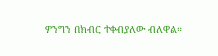ዎንግን በክብር ተቀብያለው ብለዋል።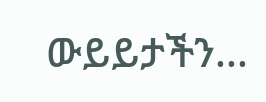ውይይታችን...